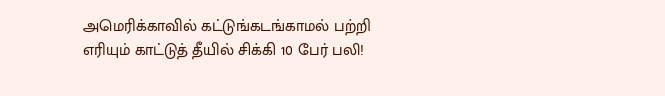அமெரிக்காவில் கட்டுங்கடங்காமல் பற்றி எரியும் காட்டுத் தீயில் சிக்கி 10 பேர் பலி!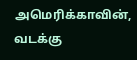அமெரிக்காவின், வடக்கு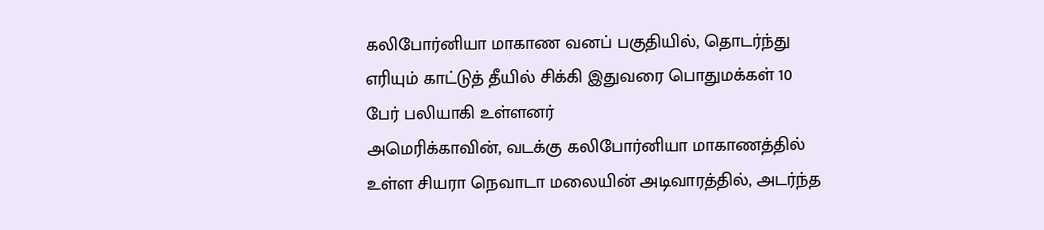கலிபோர்னியா மாகாண வனப் பகுதியில், தொடர்ந்து எரியும் காட்டுத் தீயில் சிக்கி இதுவரை பொதுமக்கள் 10 பேர் பலியாகி உள்ளனர்
அமெரிக்காவின், வடக்கு கலிபோர்னியா மாகாணத்தில் உள்ள சியரா நெவாடா மலையின் அடிவாரத்தில், அடர்ந்த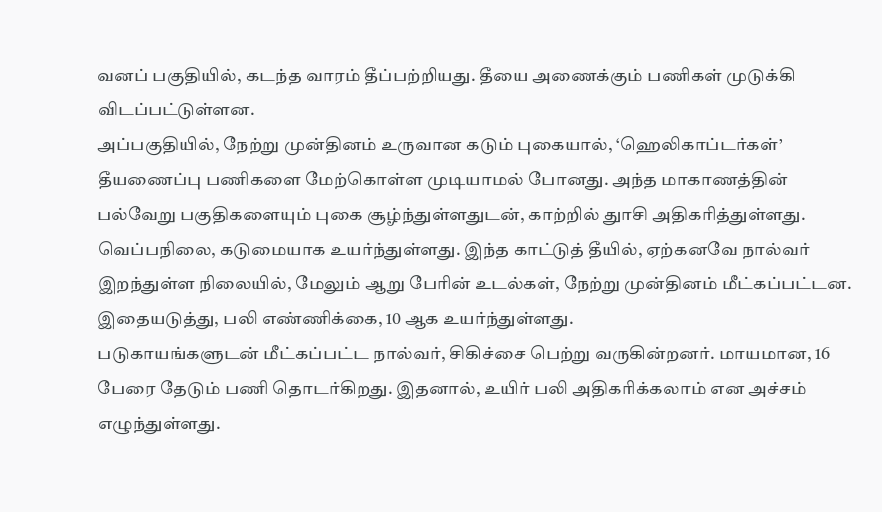வனப் பகுதியில், கடந்த வாரம் தீப்பற்றியது. தீயை அணைக்கும் பணிகள் முடுக்கி விடப்பட்டுள்ளன.
அப்பகுதியில், நேற்று முன்தினம் உருவான கடும் புகையால், ‘ஹெலிகாப்டர்கள்’ தீயணைப்பு பணிகளை மேற்கொள்ள முடியாமல் போனது. அந்த மாகாணத்தின் பல்வேறு பகுதிகளையும் புகை சூழ்ந்துள்ளதுடன், காற்றில் துாசி அதிகரித்துள்ளது. வெப்பநிலை, கடுமையாக உயர்ந்துள்ளது. இந்த காட்டுத் தீயில், ஏற்கனவே நால்வர் இறந்துள்ள நிலையில், மேலும் ஆறு பேரின் உடல்கள், நேற்று முன்தினம் மீட்கப்பட்டன. இதையடுத்து, பலி எண்ணிக்கை, 10 ஆக உயர்ந்துள்ளது.
படுகாயங்களுடன் மீட்கப்பட்ட நால்வர், சிகிச்சை பெற்று வருகின்றனர். மாயமான, 16 பேரை தேடும் பணி தொடர்கிறது. இதனால், உயிர் பலி அதிகரிக்கலாம் என அச்சம் எழுந்துள்ளது.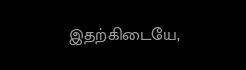இதற்கிடையே,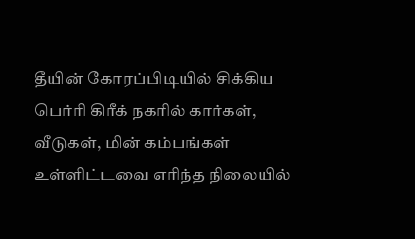தீயின் கோரப்பிடியில் சிக்கிய பெர்ரி கிரீக் நகரில் கார்கள், வீடுகள், மின் கம்பங்கள் உள்ளிட்டவை எரிந்த நிலையில்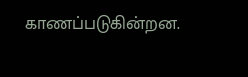காணப்படுகின்றன.